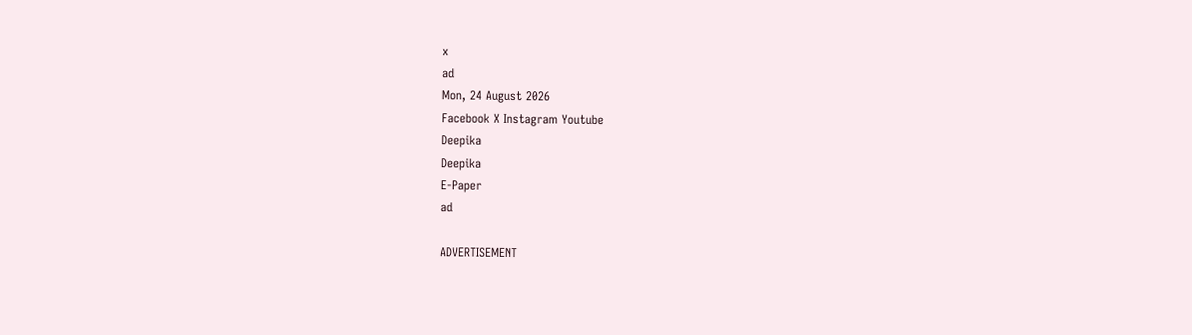x
ad
Mon, 24 August 2026
Facebook X Instagram Youtube
Deepika
Deepika
E-Paper
ad

ADVERTISEMENT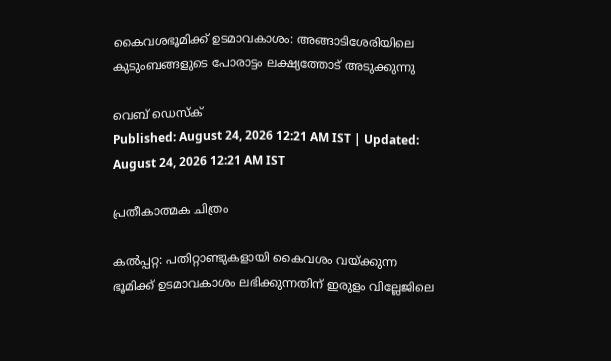കൈവശഭൂമിക്ക് ഉടമാവകാശം: അങ്ങാടിശേരിയിലെ കുടുംബങ്ങളുടെ പോരാട്ടം ലക്ഷ്യത്തോട് അടുക്കുന്നു

വെബ് ഡെസ്ക്
Published: August 24, 2026 12:21 AM IST | Updated: August 24, 2026 12:21 AM IST

പ്രതീകാത്മക ചിത്രം

കൽപ്പറ്റ: പതിറ്റാണ്ടുകളായി കൈവശം വയ്ക്കുന്ന ഭൂമിക്ക് ഉടമാവകാശം ലഭിക്കുന്നതിന് ഇരുളം വില്ലേജിലെ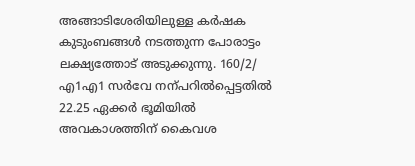അങ്ങാടിശേരിയിലുള്ള കർഷക കുടുംബങ്ങൾ നടത്തുന്ന പോരാട്ടം ലക്ഷ്യത്തോട് അടുക്കുന്നു. 160/2/ എ1എ1 സർവേ നന്പറിൽപ്പെട്ടതിൽ 22.25 ഏക്കർ ഭൂമിയിൽ അവകാശത്തിന് കൈവശ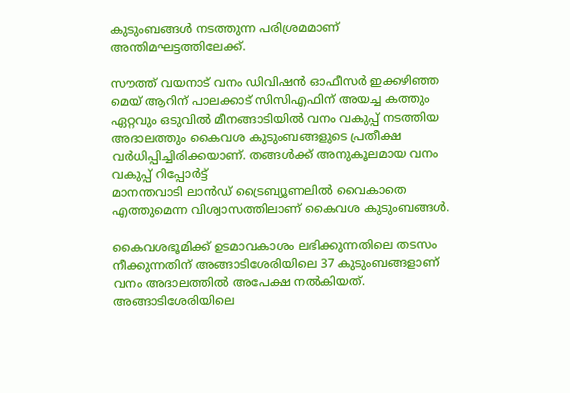കുടുംബങ്ങൾ നടത്തുന്ന പരിശ്രമമാണ് അന്തിമഘട്ടത്തിലേക്ക്.

സൗത്ത് വയനാട് വനം ഡിവിഷൻ ഓഫീസർ ഇക്കഴിഞ്ഞ മെയ് ആറിന് പാലക്കാട് സിസിഎഫിന് അയച്ച കത്തും ഏറ്റവും ഒടുവിൽ മീനങ്ങാടിയിൽ വനം വകുപ്പ് നടത്തിയ അദാലത്തും കൈവശ കുടുംബങ്ങളുടെ പ്രതീക്ഷ വർധിപ്പിച്ചിരിക്കയാണ്. തങ്ങൾക്ക് അനുകൂലമായ വനം വകുപ്പ് റിപ്പോർട്ട്
മാനന്തവാടി ലാൻഡ് ട്രൈബ്യൂണലിൽ വൈകാതെ എത്തുമെന്ന വിശ്വാസത്തിലാണ് കൈവശ കുടുംബങ്ങൾ.

കൈവശഭൂമിക്ക് ഉടമാവകാശം ലഭിക്കുന്നതിലെ തടസം നീക്കുന്നതിന് അങ്ങാടിശേരിയിലെ 37 കുടുംബങ്ങളാണ് വനം അദാലത്തിൽ അപേക്ഷ നൽകിയത്. അങ്ങാടിശേരിയിലെ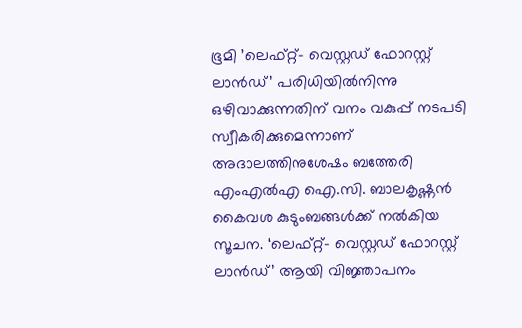ഭൂമി ’ലെഫ്റ്റ്- വെസ്റ്റഡ് ഫോറസ്റ്റ് ലാൻഡ്’ പരിധിയിൽനിന്നു ഒഴിവാക്കുന്നതിന് വനം വകുപ്പ് നടപടി സ്വീകരിക്കുമെന്നാണ് അദാലത്തിനുശേഷം ബത്തേരി എംഎൽഎ ഐ.സി. ബാലകൃഷ്ണൻ കൈവശ കുടുംബങ്ങൾക്ക് നൽകിയ സൂചന. ‘ലെഫ്റ്റ്- വെസ്റ്റഡ് ഫോറസ്റ്റ് ലാൻഡ്’ ആയി വിജ്ഞാപനം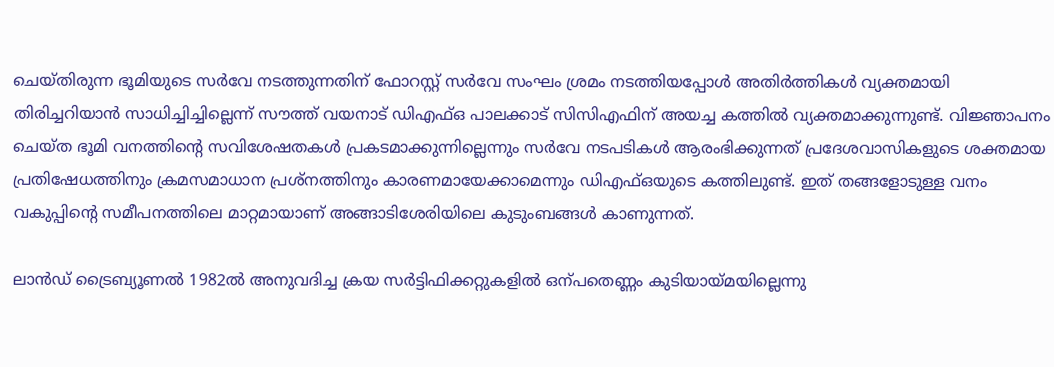ചെയ്തിരുന്ന ഭൂമിയുടെ സർവേ നടത്തുന്നതിന് ഫോറസ്റ്റ് സർവേ സംഘം ശ്രമം നടത്തിയപ്പോൾ അതിർത്തികൾ വ്യക്തമായി തിരിച്ചറിയാൻ സാധിച്ചിച്ചില്ലെന്ന് സൗത്ത് വയനാട് ഡിഎഫ്ഒ പാലക്കാട് സിസിഎഫിന് അയച്ച കത്തിൽ വ്യക്തമാക്കുന്നുണ്ട്. വിജ്ഞാപനം ചെയ്ത ഭൂമി വനത്തിന്‍റെ സവിശേഷതകൾ പ്രകടമാക്കുന്നില്ലെന്നും സർവേ നടപടികൾ ആരംഭിക്കുന്നത് പ്രദേശവാസികളുടെ ശക്തമായ പ്രതിഷേധത്തിനും ക്രമസമാധാന പ്രശ്നത്തിനും കാരണമായേക്കാമെന്നും ഡിഎഫ്ഒയുടെ കത്തിലുണ്ട്. ഇത് തങ്ങളോടുള്ള വനം വകുപ്പിന്‍റെ സമീപനത്തിലെ മാറ്റമായാണ് അങ്ങാടിശേരിയിലെ കുടുംബങ്ങൾ കാണുന്നത്.

ലാൻഡ് ട്രൈബ്യൂണൽ 1982ൽ അനുവദിച്ച ക്രയ സർട്ടിഫിക്കറ്റുകളിൽ ഒന്പതെണ്ണം കുടിയായ്മയില്ലെന്നു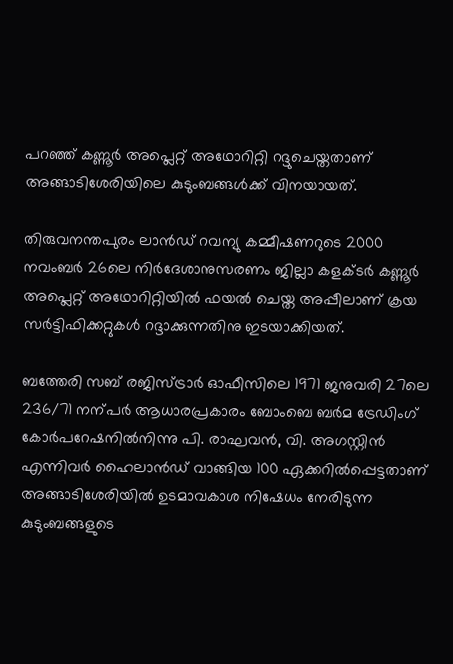പറഞ്ഞ് കണ്ണൂർ അപ്ലെറ്റ് അഥോറിറ്റി റദ്ദുചെയ്തതാണ് അങ്ങാടിശേരിയിലെ കുടുംബങ്ങൾക്ക് വിനയായത്.

തിരുവനന്തപുരം ലാൻഡ് റവന്യു കമ്മീഷണറുടെ 2000 നവംബർ 26ലെ നിർദേശാനുസരണം ജില്ലാ കളക്ടർ കണ്ണൂർ അപ്ലെറ്റ് അഥോറിറ്റിയിൽ ഫയൽ ചെയ്ത അപ്പീലാണ് ക്രയ സർട്ടിഫിക്കറ്റുകൾ റദ്ദാക്കുന്നതിനു ഇടയാക്കിയത്.

ബത്തേരി സബ് രജിസ്ട്രാർ ഓഫീസിലെ 1971 ജനുവരി 27ലെ 236/71 നന്പർ ആധാരപ്രകാരം ബോംബെ ബർമ ട്രേഡിംഗ് കോർപറേഷനിൽനിന്നു പി. രാഘവൻ, വി. അഗസ്റ്റിൻ എന്നിവർ ഹൈലാൻഡ് വാങ്ങിയ 100 ഏക്കറിൽപ്പെട്ടതാണ് അങ്ങാടിശേരിയിൽ ഉടമാവകാശ നിഷേധം നേരിടുന്ന കുടുംബങ്ങളുടെ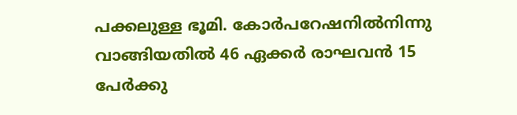പക്കലുള്ള ഭൂമി. കോർപറേഷനിൽനിന്നു വാങ്ങിയതിൽ 46 ഏക്കർ രാഘവൻ 15 പേർക്കു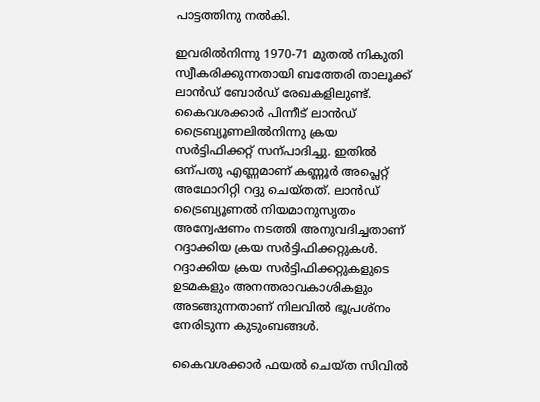പാട്ടത്തിനു നൽകി.

ഇവരിൽനിന്നു 1970-71 മുതൽ നികുതി സ്വീകരിക്കുന്നതായി ബത്തേരി താലൂക്ക് ലാൻഡ് ബോർഡ് രേഖകളിലുണ്ട്. കൈവശക്കാർ പിന്നീട് ലാൻഡ് ട്രൈബ്യൂണലിൽനിന്നു ക്രയ സർട്ടിഫിക്കറ്റ് സന്പാദിച്ചു. ഇതിൽ ഒന്പതു എണ്ണമാണ് കണ്ണൂർ അപ്ലെറ്റ് അഥോറിറ്റി റദ്ദു ചെയ്തത്. ലാൻഡ് ട്രൈബ്യൂണൽ നിയമാനുസൃതം അന്വേഷണം നടത്തി അനുവദിച്ചതാണ് റദ്ദാക്കിയ ക്രയ സർട്ടിഫിക്കറ്റുകൾ. റദ്ദാക്കിയ ക്രയ സർട്ടിഫിക്കറ്റുകളുടെ ഉടമകളും അനന്തരാവകാശികളും അടങ്ങുന്നതാണ് നിലവിൽ ഭൂപ്രശ്നം നേരിടുന്ന കുടുംബങ്ങൾ.

കൈവശക്കാർ ഫയൽ ചെയ്ത സിവിൽ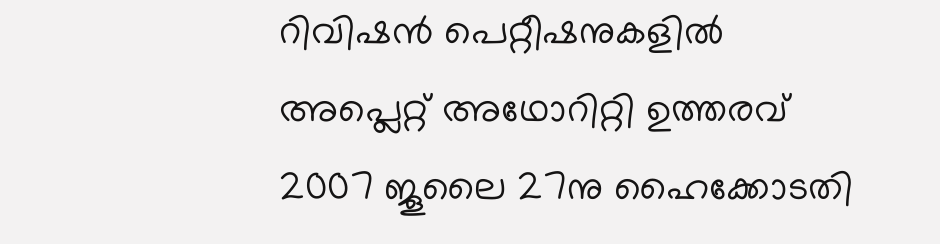റിവിഷൻ പെറ്റീഷനുകളിൽ അപ്ലെറ്റ് അഥോറിറ്റി ഉത്തരവ് 2007 ജൂലൈ 27നു ഹൈക്കോടതി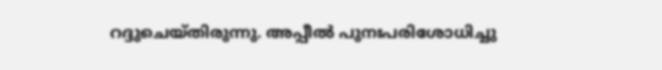റദ്ദുചെയ്തിരുന്നു. അപ്പീൽ പുനഃപരിശോധിച്ചു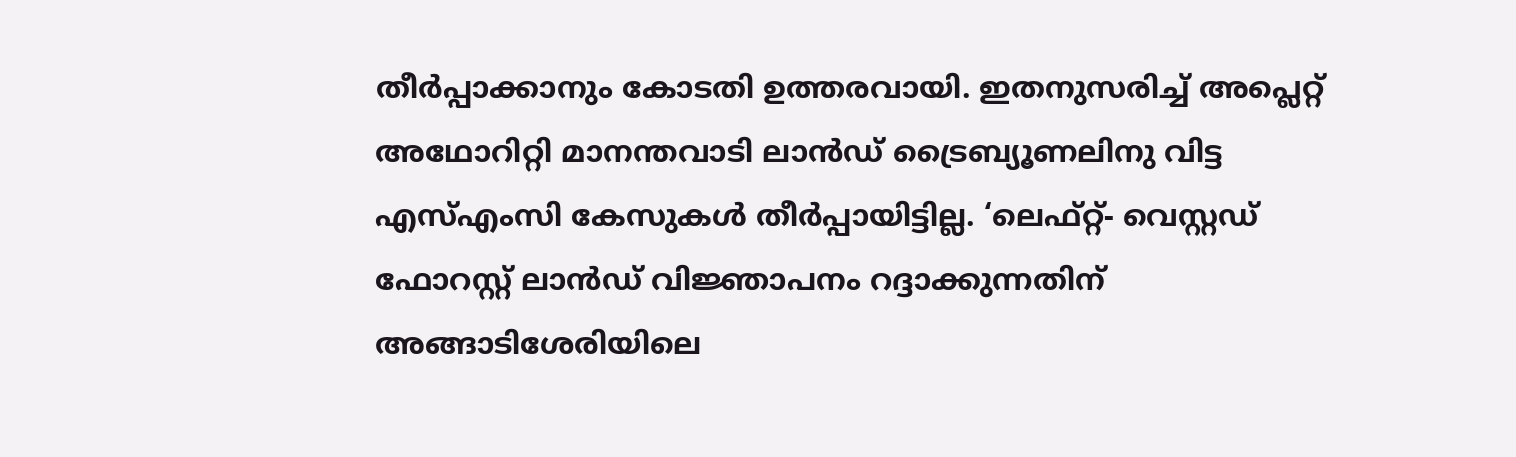തീർപ്പാക്കാനും കോടതി ഉത്തരവായി. ഇതനുസരിച്ച് അപ്ലെറ്റ് അഥോറിറ്റി മാനന്തവാടി ലാൻഡ് ട്രൈബ്യൂണലിനു വിട്ട എസ്എംസി കേസുകൾ തീർപ്പായിട്ടില്ല. ‘ലെഫ്റ്റ്- വെസ്റ്റഡ് ഫോറസ്റ്റ് ലാൻഡ് വിജ്ഞാപനം റദ്ദാക്കുന്നതിന് അങ്ങാടിശേരിയിലെ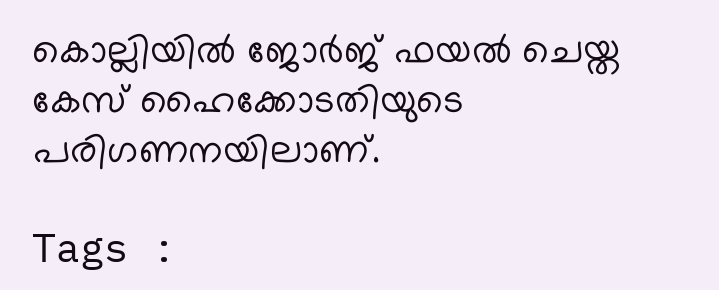കൊല്ലിയിൽ ജോർജ് ഫയൽ ചെയ്ത കേസ് ഹൈക്കോടതിയുടെ പരിഗണനയിലാണ്.

Tags :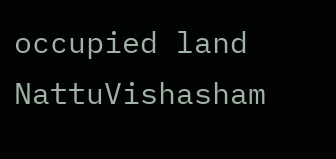occupied land NattuVishasham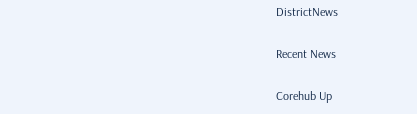DistrictNews

Recent News

Corehub Up